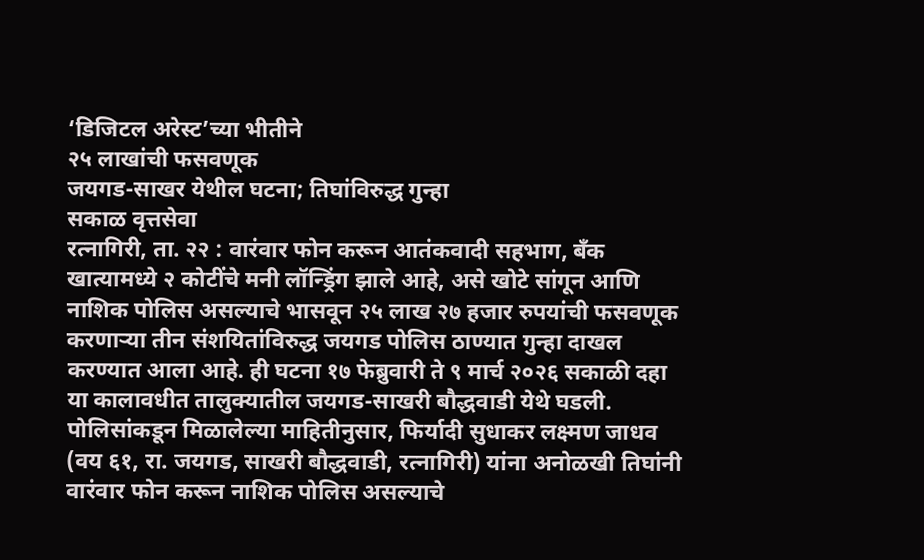‘डिजिटल अरेस्ट’च्या भीतीने
२५ लाखांची फसवणूक
जयगड-साखर येथील घटना; तिघांविरुद्ध गुन्हा
सकाळ वृत्तसेवा
रत्नागिरी, ता. २२ : वारंवार फोन करून आतंकवादी सहभाग, बॅंक खात्यामध्ये २ कोटींचे मनी लॉन्ड्रिंग झाले आहे, असे खोटे सांगून आणि नाशिक पोलिस असल्याचे भासवून २५ लाख २७ हजार रुपयांची फसवणूक करणाऱ्या तीन संशयितांविरुद्ध जयगड पोलिस ठाण्यात गुन्हा दाखल करण्यात आला आहे. ही घटना १७ फेब्रुवारी ते ९ मार्च २०२६ सकाळी दहा या कालावधीत तालुक्यातील जयगड-साखरी बौद्धवाडी येथे घडली.
पोलिसांकडून मिळालेल्या माहितीनुसार, फिर्यादी सुधाकर लक्ष्मण जाधव (वय ६१, रा. जयगड, साखरी बौद्धवाडी, रत्नागिरी) यांना अनोळखी तिघांनी वारंवार फोन करून नाशिक पोलिस असल्याचे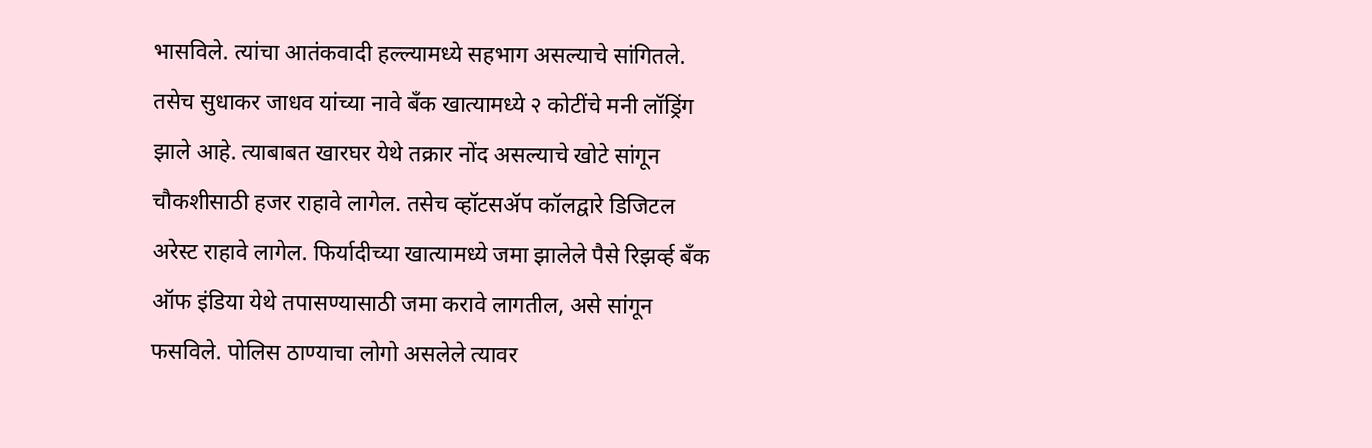भासविले. त्यांचा आतंकवादी हल्ल्यामध्ये सहभाग असल्याचे सांगितले. तसेच सुधाकर जाधव यांच्या नावे बॅंक खात्यामध्ये २ कोटींचे मनी लॉड्रिंग झाले आहे. त्याबाबत खारघर येथे तक्रार नोंद असल्याचे खोटे सांगून चौकशीसाठी हजर राहावे लागेल. तसेच व्हॉटसॲप कॉलद्वारे डिजिटल अरेस्ट राहावे लागेल. फिर्यादीच्या खात्यामध्ये जमा झालेले पैसे रिझर्व्ह बॅंक ऑफ इंडिया येथे तपासण्यासाठी जमा करावे लागतील, असे सांगून फसविले. पोलिस ठाण्याचा लोगो असलेले त्यावर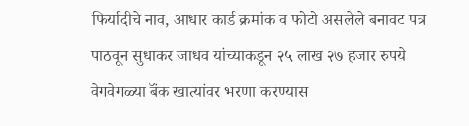फिर्यादीचे नाव, आधार कार्ड क्रमांक व फोटो असलेले बनावट पत्र पाठवून सुधाकर जाधव यांच्याकडून २५ लाख २७ हजार रुपये वेगवेगळ्या बॅंक खात्यांवर भरणा करण्यास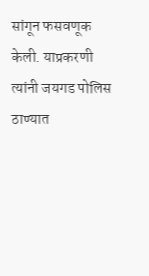सांगून फसवणूक केली. याप्रकरणी त्यांनी जयगड पोलिस ठाण्यात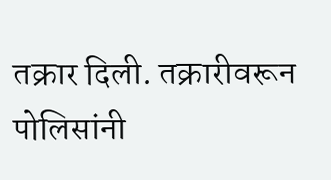तक्रार दिली. तक्रारीवरून पोलिसांनी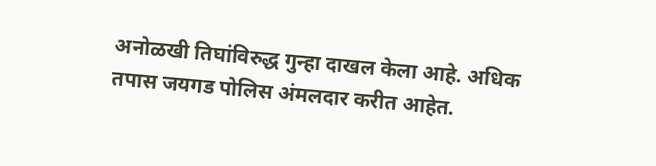अनोळखी तिघांविरुद्ध गुन्हा दाखल केला आहे. अधिक तपास जयगड पोलिस अंमलदार करीत आहेत.